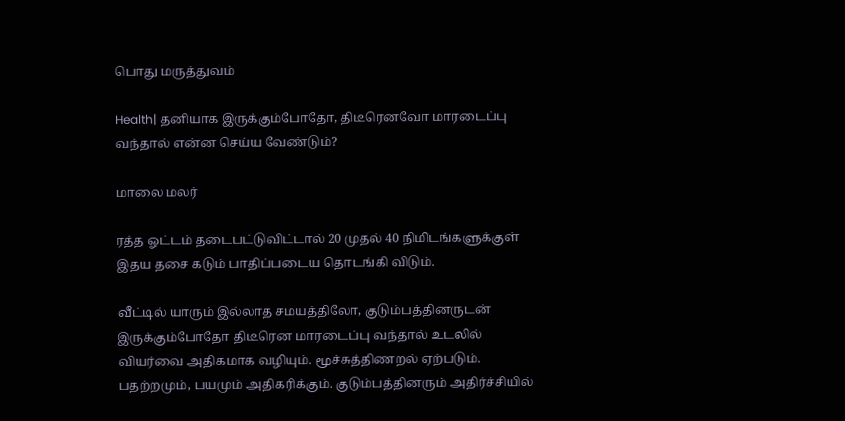பொது மருத்துவம்

Health| தனியாக இருக்கும்போதோ, திடீரெனவோ மாரடைப்பு வந்தால் என்ன செய்ய வேண்டும்?

மாலை மலர்

ரத்த ஓட்டம் தடைபட்டுவிட்டால் 20 முதல் 40 நிமிடங்களுக்குள் இதய தசை கடும் பாதிப்படைய தொடங்கி விடும்.

வீட்டில் யாரும் இல்லாத சமயத்திலோ, குடும்பத்தினருடன் இருக்கும்போதோ திடீரென மாரடைப்பு வந்தால் உடலில் வியர்வை அதிகமாக வழியும். மூச்சுத்திணறல் ஏற்படும். பதற்றமும், பயமும் அதிகரிக்கும். குடும்பத்தினரும் அதிர்ச்சியில்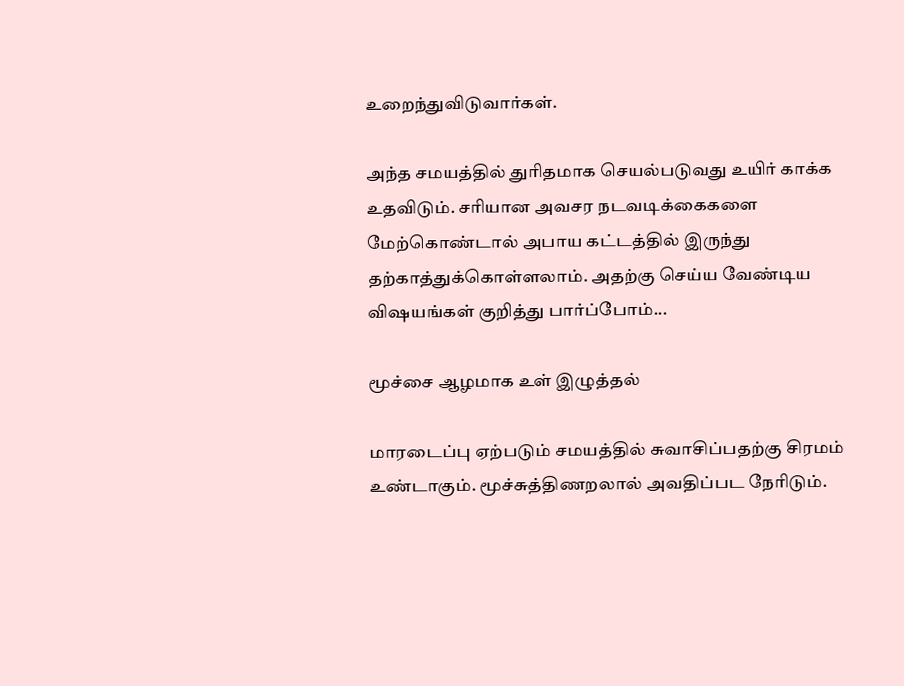உறைந்துவிடுவார்கள்.

அந்த சமயத்தில் துரிதமாக செயல்படுவது உயிர் காக்க உதவிடும். சரியான அவசர நடவடிக்கைகளை மேற்கொண்டால் அபாய கட்டத்தில் இருந்து தற்காத்துக்கொள்ளலாம். அதற்கு செய்ய வேண்டிய விஷயங்கள் குறித்து பார்ப்போம்...

மூச்சை ஆழமாக உள் இழுத்தல்

மாரடைப்பு ஏற்படும் சமயத்தில் சுவாசிப்பதற்கு சிரமம் உண்டாகும். மூச்சுத்திணறலால் அவதிப்பட நேரிடும்.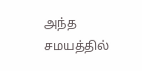அந்த சமயத்தில்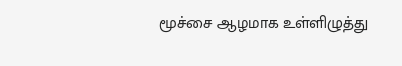மூச்சை ஆழமாக உள்ளிழுத்து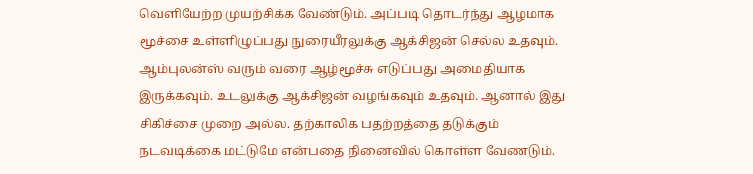வெளியேற்ற முயற்சிக்க வேண்டும். அப்படி தொடர்ந்து ஆழமாக மூச்சை உள்ளிழுப்பது நுரையீரலுக்கு ஆக்சிஜன் செல்ல உதவும். ஆம்புலன்ஸ் வரும் வரை ஆழ்மூச்சு எடுப்பது அமைதியாக இருக்கவும். உடலுக்கு ஆக்சிஜன் வழங்கவும் உதவும். ஆனால் இது சிகிச்சை முறை அல்ல. தற்காலிக பதற்றத்தை தடுக்கும் நடவடிக்கை மட்டுமே என்பதை நினைவில் கொள்ள வேணடும்.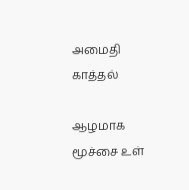அமைதி காத்தல்

ஆழமாக மூச்சை உள்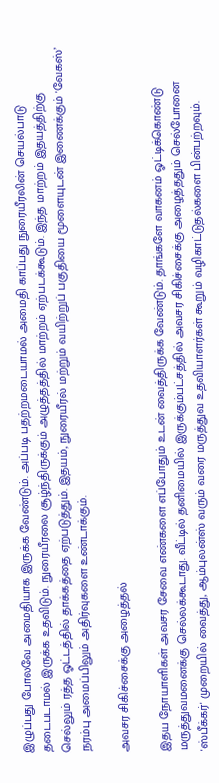இழுப்பது போலவே அமைதியாக இருக்க வேண்டும். அப்படி பதற்றமடையாமல் அமைதி காப்பது நுரையீரலின் செயல்பாடு தடைபடாமல் இருக்க உதவிடும். நுரையீரலை சூழ்ந்திருக்கும் அழுத்தத்தில் மாற்றம் ஏற்படக்கூடும். இந்த மாற்றம் இதயத்திற்கு செல்லும் ரத்த ஓட்டத்தில் தாக்கத்தை ஏற்படுத்தும். இதயம், நுரையீரல் மற்றும் வயிற்றுப் பகுதியை மூளையுடன் இணைக்கும் 'வேகஸ்’ நரம்பு அமைப்பிலும் அதிர்வுகளை உண்டாக்கும்.

அவசர சிகிச்சைக்கு அழைத்தல்

இதய நோயாளிகள் அவசர சேவை எண்களை எப்போதும் உடன் வைத்திருக்க வேண்டும். தாங்களே வாகனம் ஓட்டிக்கொண்டு மருத்துவமனைக்கு செல்லக்கூடாது. வீட்டில் தனிமையில் இருக்கும்பட்சத்தில் அவசர சிகிச்சைக்கு அழைத்ததும் செல்போனை 'ஸ்பீக்கர்' முறையில் வைத்து, ஆம்புலன்ஸ் வரும் வரை மருத்துவ உதவியாளர்கள் கூறும் வழிகாட்டுதல்களை பின்பற்றவும்.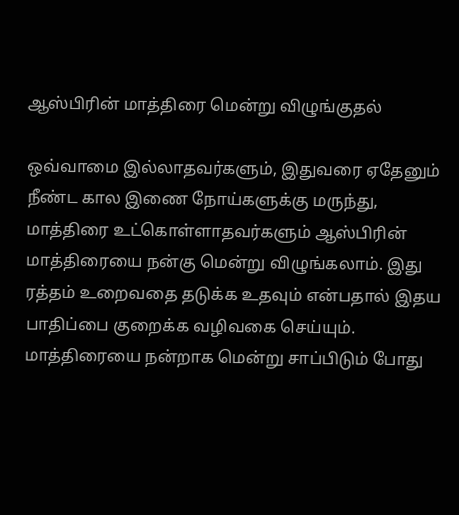ஆஸ்பிரின் மாத்திரை மென்று விழுங்குதல்

ஒவ்வாமை இல்லாதவர்களும், இதுவரை ஏதேனும் நீண்ட கால இணை நோய்களுக்கு மருந்து, மாத்திரை உட்கொள்ளாதவர்களும் ஆஸ்பிரின் மாத்திரையை நன்கு மென்று விழுங்கலாம். இது ரத்தம் உறைவதை தடுக்க உதவும் என்பதால் இதய பாதிப்பை குறைக்க வழிவகை செய்யும். மாத்திரையை நன்றாக மென்று சாப்பிடும் போது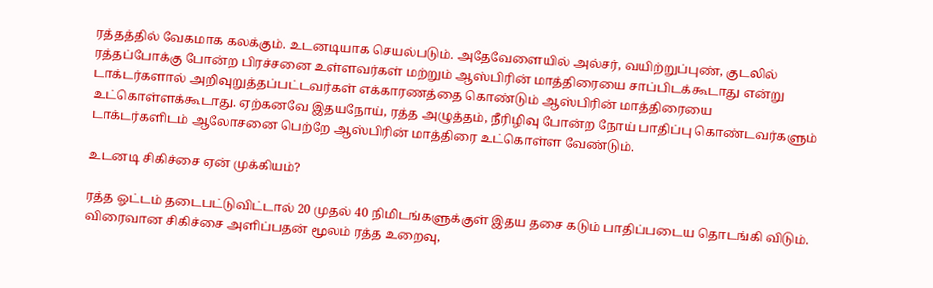ரத்தத்தில் வேகமாக கலக்கும். உடனடியாக செயல்படும். அதேவேளையில் அல்சர், வயிற்றுப்புண், குடலில் ரத்தப்போக்கு போன்ற பிரச்சனை உள்ளவர்கள் மற்றும் ஆஸ்பிரின் மாத்திரையை சாப்பிடக்கூடாது என்று டாக்டர்களால் அறிவுறுத்தப்பட்டவர்கள் எக்காரணத்தை கொண்டும் ஆஸ்பிரின் மாத்திரையை உட்கொள்ளக்கூடாது. ஏற்கனவே இதயநோய், ரத்த அழுத்தம், நீரிழிவு போன்ற நோய் பாதிப்பு கொண்டவர்களும் டாக்டர்களிடம் ஆலோசனை பெற்றே ஆஸ்பிரின் மாத்திரை உட்கொள்ள வேண்டும்.

உடனடி சிகிச்சை ஏன் முக்கியம்?

ரத்த ஓட்டம் தடைபட்டுவிட்டால் 20 முதல் 40 நிமிடங்களுக்குள் இதய தசை கடும் பாதிப்படைய தொடங்கி விடும். விரைவான சிகிச்சை அளிப்பதன் மூலம் ரத்த உறைவு,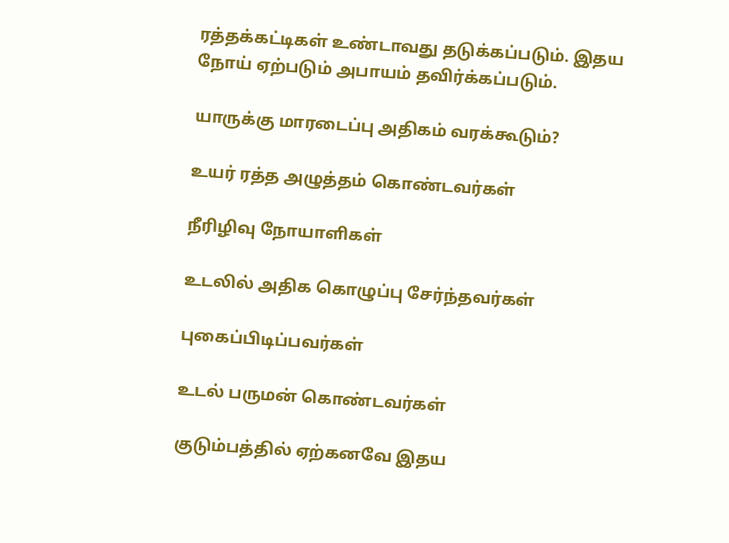ரத்தக்கட்டிகள் உண்டாவது தடுக்கப்படும். இதய நோய் ஏற்படும் அபாயம் தவிர்க்கப்படும்.

யாருக்கு மாரடைப்பு அதிகம் வரக்கூடும்?

உயர் ரத்த அழுத்தம் கொண்டவர்கள்

நீரிழிவு நோயாளிகள்

உடலில் அதிக கொழுப்பு சேர்ந்தவர்கள்

புகைப்பிடிப்பவர்கள்

உடல் பருமன் கொண்டவர்கள்

குடும்பத்தில் ஏற்கனவே இதய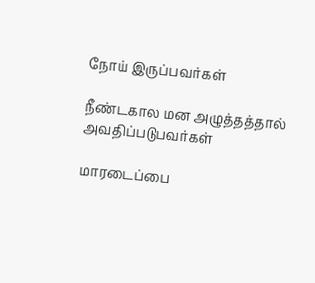நோய் இருப்பவர்கள்

நீண்டகால மன அழுத்தத்தால் அவதிப்படுபவர்கள்

மாரடைப்பை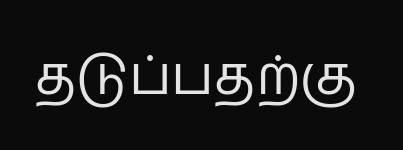தடுப்பதற்கு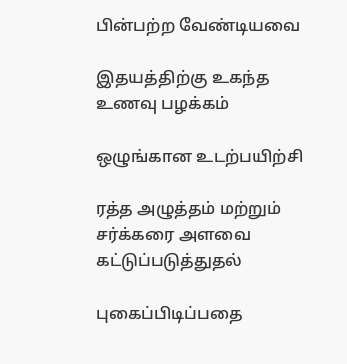பின்பற்ற வேண்டியவை

இதயத்திற்கு உகந்த உணவு பழக்கம்

ஒழுங்கான உடற்பயிற்சி

ரத்த அழுத்தம் மற்றும் சர்க்கரை அளவை கட்டுப்படுத்துதல்

புகைப்பிடிப்பதை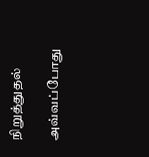நிறுத்துதல்

அவ்வப்போது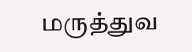மருத்துவ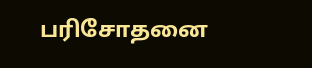பரிசோதனை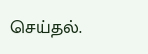செய்தல்.